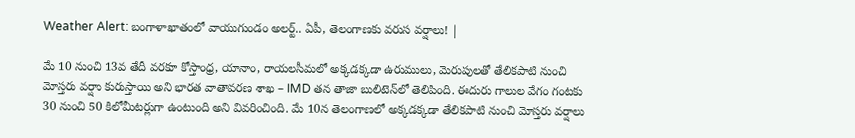Weather Alert: బంగాళాఖాతంలో వాయుగుండం అలర్ట్.. ఏపీ, తెలంగాణకు వరుస వర్షాలు! |

మే 10 నుంచి 13వ తేదీ వరకూ కోస్తాంధ్ర, యానాం, రాయలసీమలో అక్కడక్కడా ఉరుములు, మెరుపులతో తేలికపాటి నుంచి మోస్తరు వర్షాు కురుస్తాయి అని భారత వాతావరణ శాఖ – IMD తన తాజా బులిటెన్‌లో తెలిపింది. ఈదురు గాలుల వేగం గంటకు 30 నుంచి 50 కిలోమీటర్లుగా ఉంటుంది అని వివరించింది. మే 10న తెలంగాణలో అక్కడక్కడా తేలికపాటి నుంచి మోస్తరు వర్షాలు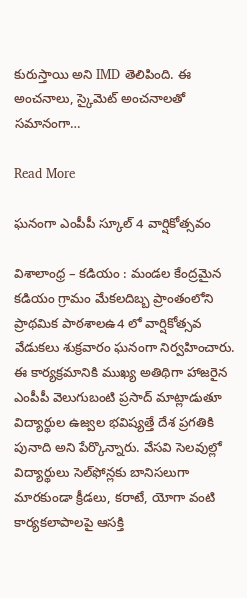కురుస్తాయి అని IMD తెలిపింది. ఈ అంచనాలు, స్కైమెట్ అంచనాలతో సమానంగా…

Read More

ఘనంగా ఎంపీపీ స్కూల్‌ 4 వార్షికోత్సవం

విశాలాంధ్ర – కడియం : మండల కేంద్రమైన కడియం గ్రామం మేకలదిబ్బ ప్రాంతంలోని ప్రాథమిక పాఠశాలఉ4 లో వార్షికోత్సవ వేడుకలు శుక్రవారం ఘనంగా నిర్వహించారు. ఈ కార్యక్రమానికి ముఖ్య అతిథిగా హాజరైన ఎంపీపీ వెలుగుబంటి ప్రసాద్ మాట్లాడుతూ విద్యార్థుల ఉజ్వల భవిష్యత్తే దేశ ప్రగతికి పునాది అని పేర్కొన్నారు. వేసవి సెలవుల్లో విద్యార్థులు సెల్‌ఫోన్లకు బానిసలుగా మారకుండా క్రీడలు, కరాటే, యోగా వంటి కార్యకలాపాలపై ఆసక్తి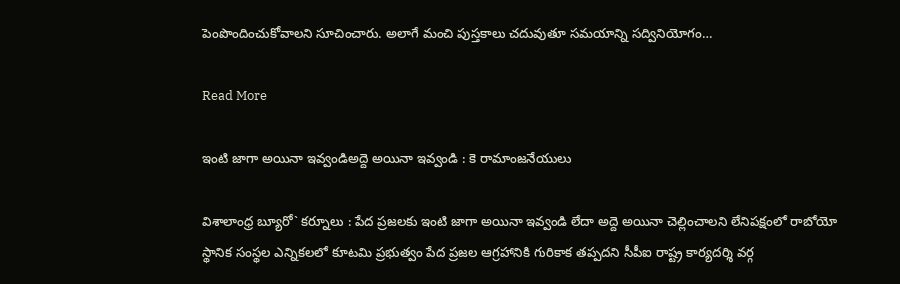పెంపొందించుకోవాలని సూచించారు. అలాగే మంచి పుస్తకాలు చదువుతూ సమయాన్ని సద్వినియోగం…

Read More

ఇంటి జాగా అయినా ఇవ్వండిఅద్దె అయినా ఇవ్వండి : కె రామాంజనేయులు

విశాలాంధ్ర బ్యూరో` కర్నూలు : పేద ప్రజలకు ఇంటి జాగా అయినా ఇవ్వండి లేదా అద్దె అయినా చెల్లించాలని లేనిపక్షంలో రాబోయో స్థానిక సంస్థల ఎన్నికలలో కూటమి ప్రభుత్వం పేద ప్రజల ఆగ్రహానికి గురికాక తప్పదని సీపీఐ రాష్ట్ర కార్యదర్శి వర్గ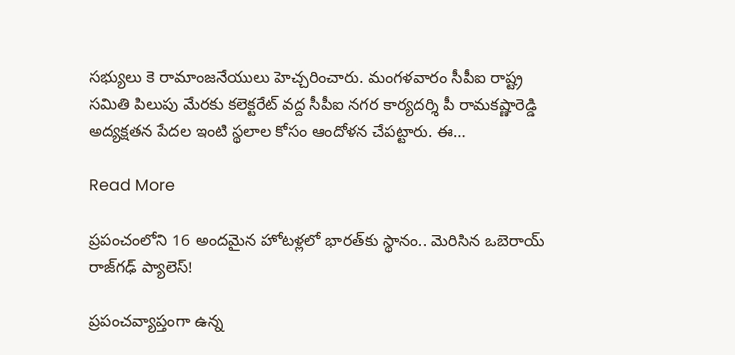సభ్యులు కె రామాంజనేయులు హెచ్చరించారు. మంగళవారం సీపీఐ రాష్ట్ర సమితి పిలుపు మేరకు కలెక్టరేట్ వద్ద సీపీఐ నగర కార్యదర్శి పీ రామకష్ణారెడ్డి అద్యక్షతన పేదల ఇంటి స్థలాల కోసం ఆందోళన చేపట్టారు. ఈ…

Read More

ప్రపంచంలోని 16 అందమైన హోటళ్లలో భారత్‌కు స్థానం.. మెరిసిన ఒబెరాయ్ రాజ్‌గఢ్ ప్యాలెస్!

ప్రపంచవ్యాప్తంగా ఉన్న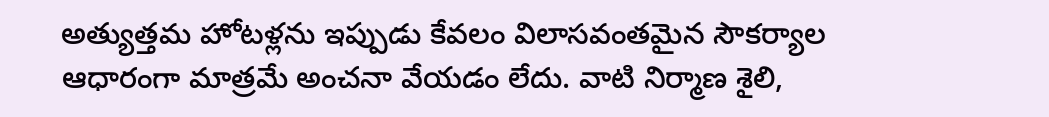అత్యుత్తమ హోటళ్లను ఇప్పుడు కేవలం విలాసవంతమైన సౌకర్యాల ఆధారంగా మాత్రమే అంచనా వేయడం లేదు. వాటి నిర్మాణ శైలి,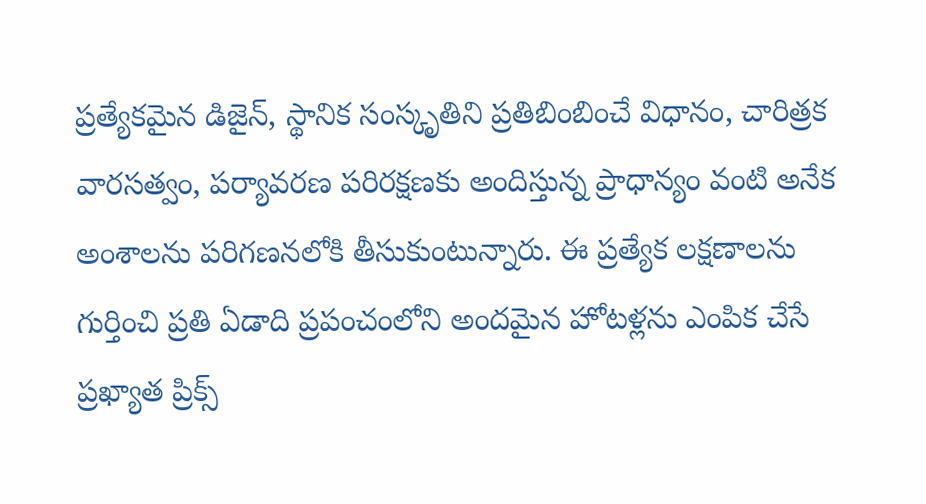ప్రత్యేకమైన డిజైన్, స్థానిక సంస్కృతిని ప్రతిబింబించే విధానం, చారిత్రక వారసత్వం, పర్యావరణ పరిరక్షణకు అందిస్తున్న ప్రాధాన్యం వంటి అనేక అంశాలను పరిగణనలోకి తీసుకుంటున్నారు. ఈ ప్రత్యేక లక్షణాలను గుర్తించి ప్రతి ఏడాది ప్రపంచంలోని అందమైన హోటళ్లను ఎంపిక చేసే ప్రఖ్యాత ప్రిక్స్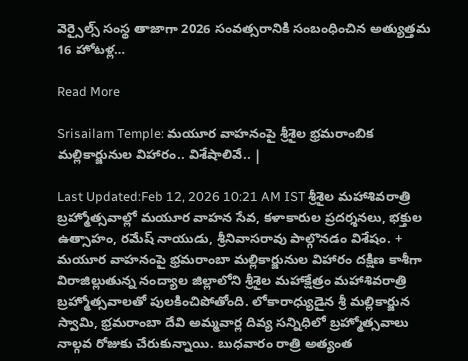వెర్సైల్స్ సంస్థ తాజాగా 2026 సంవత్సరానికి సంబంధించిన అత్యుత్తమ 16 హోటళ్ల…

Read More

Srisailam Temple: మయూర వాహనంపై శ్రీశైల భ్రమరాంబిక మల్లికార్జునుల విహారం.. విశేషాలివే.. |

Last Updated:Feb 12, 2026 10:21 AM IST శ్రీశైల మహాశివరాత్రి బ్రహ్మోత్సవాల్లో మయూర వాహన సేవ, కళాకారుల ప్రదర్శనలు, భక్తుల ఉత్సాహం, రమేష్ నాయుడు, శ్రీనివాసరావు పాల్గొనడం విశేషం. + మయూర వాహనంపై భ్రమరాంబా మల్లికార్జునుల విహారం దక్షిణ కాశీగా విరాజిల్లుతున్న నంద్యాల జిల్లాలోని శ్రీశైల మహాక్షేత్రం మహాశివరాత్రి బ్రహ్మోత్సవాలతో పులకించిపోతోంది. లోకారాధ్యుడైన శ్రీ మల్లికార్జున స్వామి, భ్రమరాంబా దేవి అమ్మవార్ల దివ్య సన్నిధిలో బ్రహ్మోత్సవాలు నాల్గవ రోజుకు చేరుకున్నాయి. బుధవారం రాత్రి అత్యంత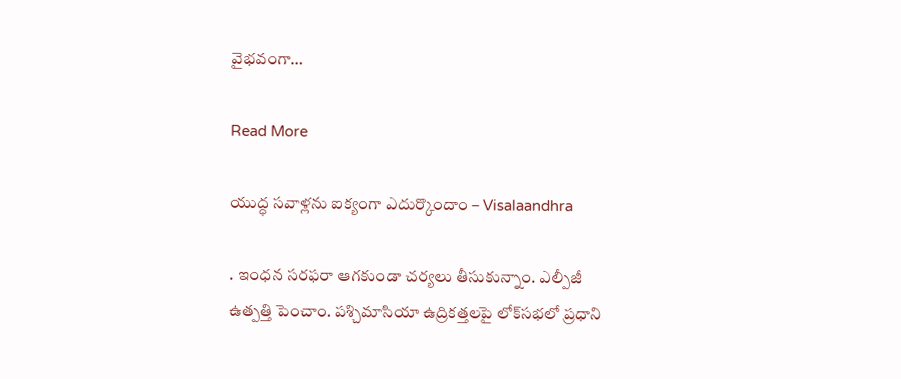వైభవంగా…

Read More

యుద్ధ సవాళ్లను ఐక్యంగా ఎదుర్కొందాం – Visalaandhra

. ఇంధన సరఫరా ఆగకుండా చర్యలు తీసుకున్నాం. ఎల్పీజీ ఉత్పత్తి పెంచాం. పశ్చిమాసియా ఉద్రికత్తలపై లోక్‌సభలో ప్రధాని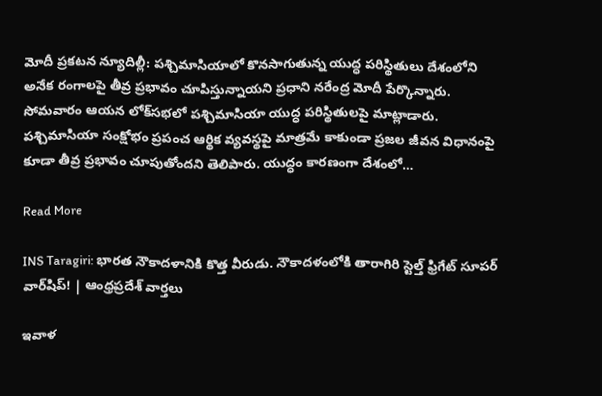మోదీ ప్రకటన న్యూదిల్లీ: పశ్చిమాసియాలో కొనసాగుతున్న యుద్ధ పరిస్థితులు దేశంలోని అనేక రంగాలపై తీవ్ర ప్రభావం చూపిస్తున్నాయని ప్రధాని నరేంద్ర మోదీ పేర్కొన్నారు. సోమవారం ఆయన లోక్‌సభలో పశ్చిమాసియా యుద్ధ పరిస్థితులపై మాట్లాడారు. పశ్చిమాసియా సంక్షోభం ప్రపంచ ఆర్థిక వ్యవస్థపై మాత్రమే కాకుండా ప్రజల జీవన విధానంపై కూడా తీవ్ర ప్రభావం చూపుతోందని తెలిపారు. యుద్ధం కారణంగా దేశంలో…

Read More

INS Taragiri: భారత నౌకాదళానికి కొత్త వీరుడు. నౌకాదళంలోకి తారాగిరి స్టెల్త్ ఫ్రిగేట్ సూపర్ వార్‌షిప్! | ఆంధ్రప్రదేశ్ వార్తలు

ఇవాళ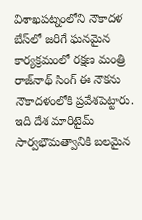విశాఖపట్నంలోని నౌకాదళ బేస్‌లో జరిగే ఘనమైన కార్యక్రమంలో రక్షణ మంత్రి రాజ్‌నాథ్ సింగ్ ఈ నౌకను నౌకాదళంలోకి ప్రవేశపెట్టారు. ఇది దేశ మారిటైమ్ సార్వభౌమత్వానికి బలమైన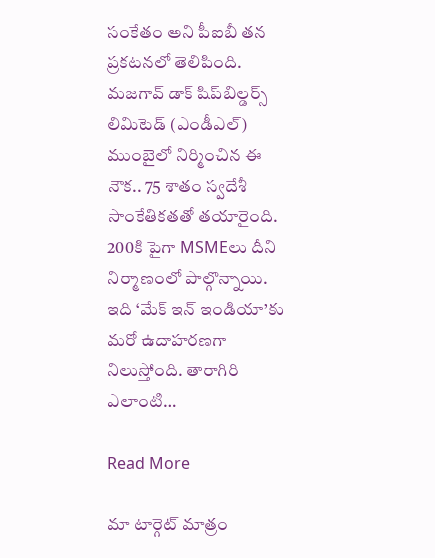సంకేతం అని పీఐబీ తన ప్రకటనలో తెలిపింది. మజగావ్ డాక్ షిప్‌బిల్డర్స్ లిమిటెడ్ (ఎండీఎల్) ముంబైలో నిర్మించిన ఈ నౌక.. 75 శాతం స్వదేశీ సాంకేతికతతో తయారైంది. 200కి పైగా MSMEలు దీని నిర్మాణంలో పాల్గొన్నాయి. ఇది ‘మేక్ ఇన్ ఇండియా’కు మరో ఉదాహరణగా నిలుస్తోంది. తారాగిరి ఎలాంటి…

Read More

మా టార్గెట్ మాత్రం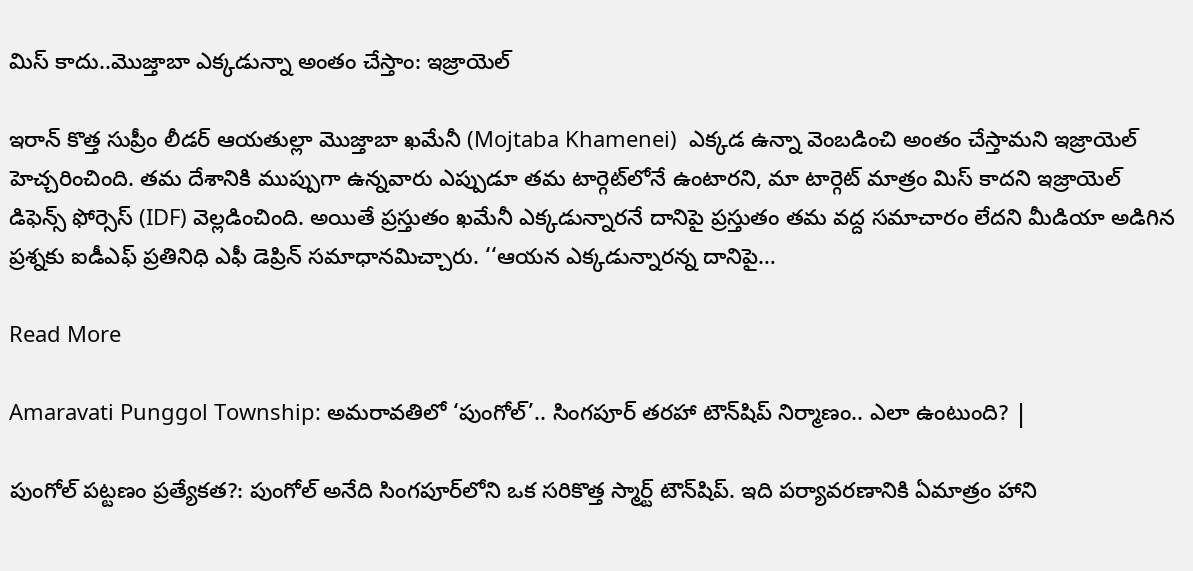మిస్ కాదు..మొజ్తాబా ఎక్కడున్నా అంతం చేస్తాం: ఇజ్రాయెల్

ఇరాన్ కొత్త సుప్రీం లీడర్‌ ఆయతుల్లా మొజ్తాబా ఖమేనీ (Mojtaba Khamenei)  ఎక్కడ ఉన్నా వెంబడించి అంతం చేస్తామని ఇజ్రాయెల్‌ హెచ్చరించింది. తమ దేశానికి ముప్పుగా ఉన్నవారు ఎప్పుడూ తమ టార్గెట్‌లోనే ఉంటారని, మా టార్గెట్ మాత్రం మిస్ కాదని ఇజ్రాయెల్‌ డిఫెన్స్ ఫోర్సెస్‌ (IDF) వెల్లడించింది. అయితే ప్రస్తుతం ఖమేనీ ఎక్కడున్నారనే దానిపై ప్రస్తుతం తమ వద్ద సమాచారం లేదని మీడియా అడిగిన ప్రశ్నకు ఐడీఎఫ్ ప్రతినిధి ఎఫీ డెప్రిన్ సమాధానమిచ్చారు. ‘‘ఆయన ఎక్కడున్నారన్న దానిపై…

Read More

Amaravati Punggol Township: అమరావతిలో ‘పుంగోల్‌’.. సింగపూర్‌ తరహా టౌన్‌షిప్ నిర్మాణం.. ఎలా ఉంటుంది? |

పుంగోల్ పట్టణం ప్రత్యేకత?: పుంగోల్ అనేది సింగపూర్‌లోని ఒక సరికొత్త స్మార్ట్‌ టౌన్‌షిప్. ఇది పర్యావరణానికి ఏమాత్రం హాని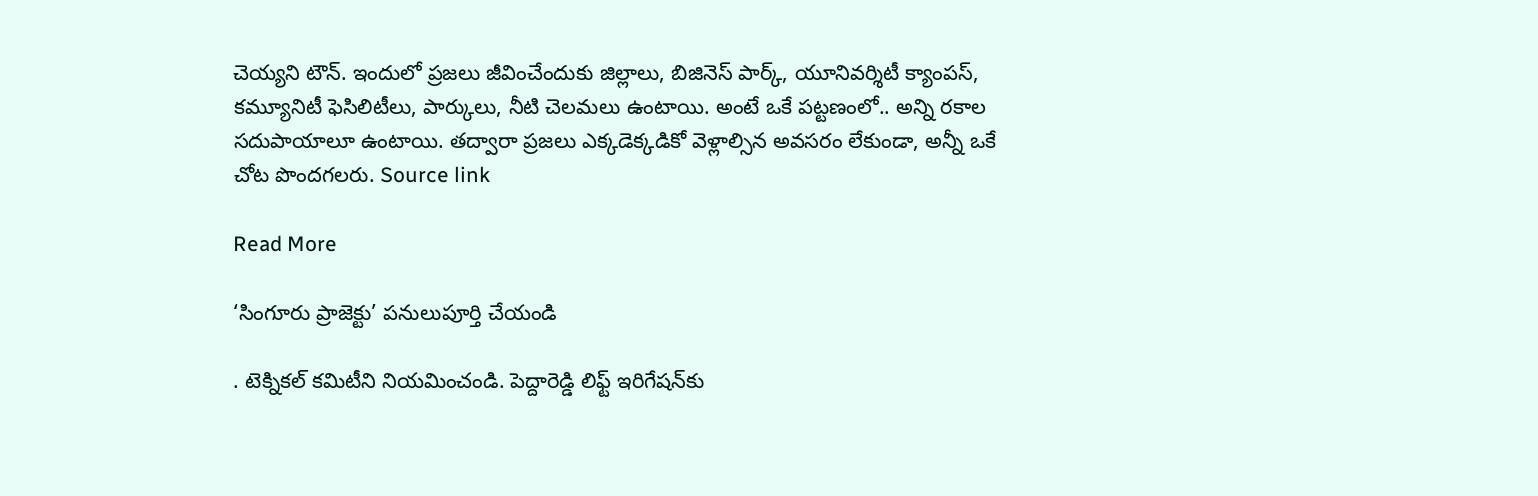చెయ్యని టౌన్. ఇందులో ప్రజలు జీవించేందుకు జిల్లాలు, బిజినెస్ పార్క్, యూనివర్శిటీ క్యాంపస్, కమ్యూనిటీ ఫెసిలిటీలు, పార్కులు, నీటి చెలమలు ఉంటాయి. అంటే ఒకే పట్టణంలో.. అన్ని రకాల సదుపాయాలూ ఉంటాయి. తద్వారా ప్రజలు ఎక్కడెక్కడికో వెళ్లాల్సిన అవసరం లేకుండా, అన్నీ ఒకే చోట పొందగలరు. Source link

Read More

‘సింగూరు ప్రాజెక్టు’ పనులుపూర్తి చేయండి

. టెక్నికల్ కమిటీని నియమించండి. పెద్దారెడ్డి లిఫ్ట్ ఇరిగేషన్‌కు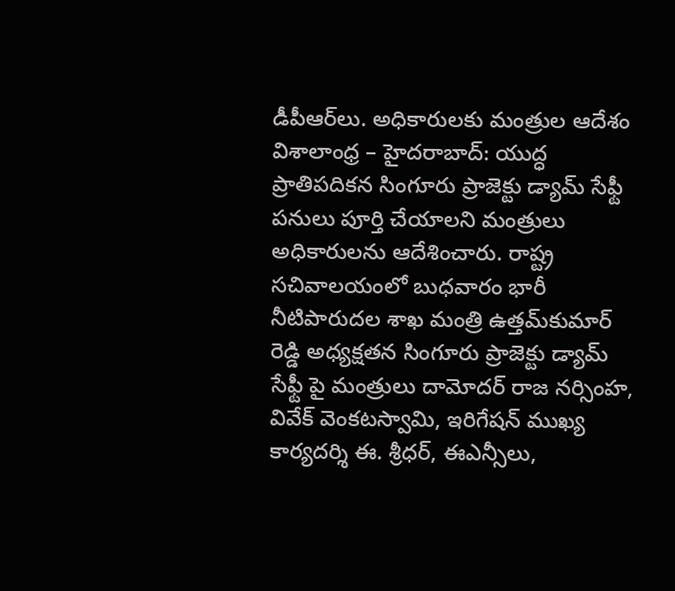డీపీఆర్‌లు. అధికారులకు మంత్రుల ఆదేశం విశాలాంధ్ర – హైదరాబాద్: యుద్ధ ప్రాతిపదికన సింగూరు ప్రాజెక్టు డ్యామ్ సేఫ్టీ పనులు పూర్తి చేయాలని మంత్రులు అధికారులను ఆదేశించారు. రాష్ట్ర సచివాలయంలో బుధవారం భారీ నీటిపారుదల శాఖ మంత్రి ఉత్తమ్‌కుమార్ రెడ్డి అధ్యక్షతన సింగూరు ప్రాజెక్టు డ్యామ్ సేఫ్టీ పై మంత్రులు దామోదర్ రాజ నర్సింహ, వివేక్ వెంకటస్వామి, ఇరిగేషన్ ముఖ్య కార్యదర్శి ఈ. శ్రీధర్, ఈఎన్సీలు,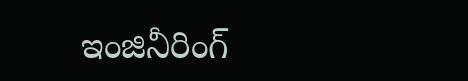ఇంజినీరింగ్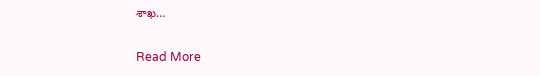శాఖ…

Read More